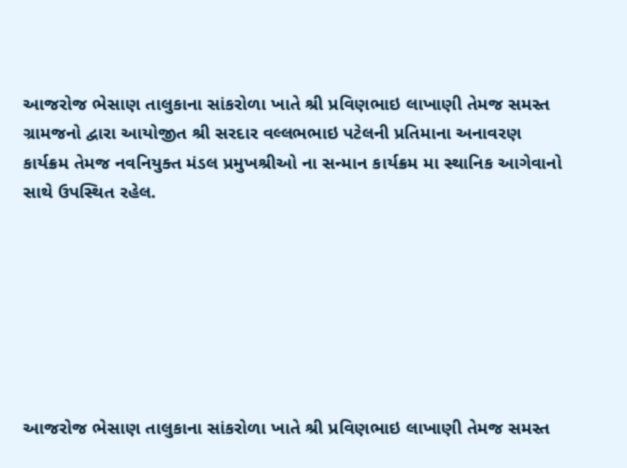આજરોજ ભેસાણ તાલુકાના સાંકરોળા ખાતે શ્રી પ્રવિણભાઇ લાખાણી તેમજ સમસ્ત ગ્રામજનો દ્વારા આયોજીત શ્રી સરદાર વલ્લભભાઇ પટેલની પ્રતિમાના અનાવરણ કાર્યક્રમ તેમજ નવનિયુક્ત મંડલ પ્રમુખશ્રીઓ ના સન્માન કાર્યક્રમ મા સ્થાનિક આગેવાનો સાથે ઉપસ્થિત રહેલ.







આજરોજ ભેસાણ તાલુકાના સાંકરોળા ખાતે શ્રી પ્રવિણભાઇ લાખાણી તેમજ સમસ્ત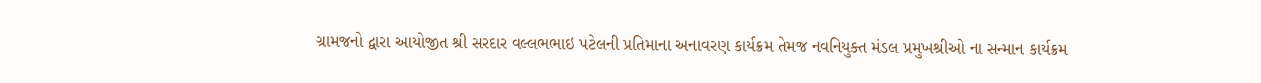ગ્રામજનો દ્વારા આયોજીત શ્રી સરદાર વલ્લભભાઇ પટેલની પ્રતિમાના અનાવરણ કાર્યક્રમ તેમજ નવનિયુક્ત મંડલ પ્રમુખશ્રીઓ ના સન્માન કાર્યક્રમ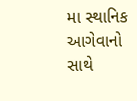મા સ્થાનિક આગેવાનો સાથે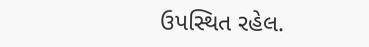ઉપસ્થિત રહેલ.